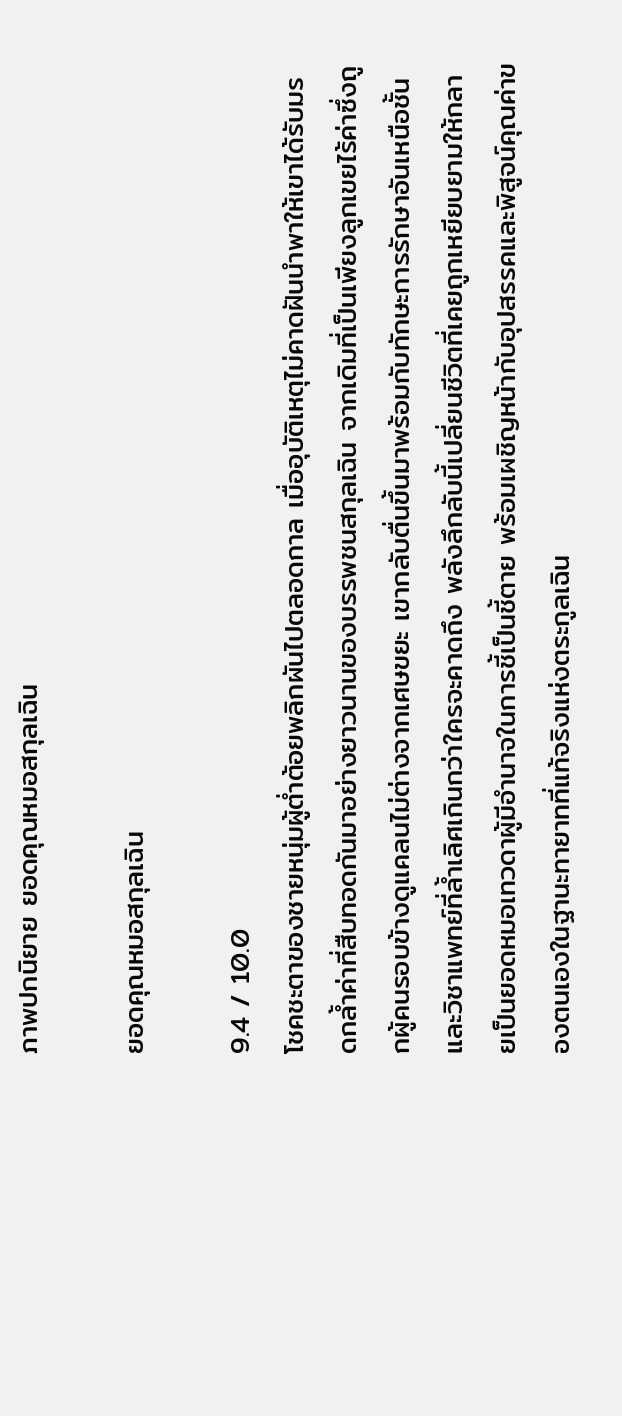ภาพปกนิยาย ยอดคุณหมอสกุลเฉิน

ยอดคุณหมอสกุลเฉิน

9.4 / 10.0
โชคชะตาของชายหนุ่มผู้ต่ำต้อยพลิกผันไปตลอดกาล เมื่ออุบัติเหตุไม่คาดฝันนำพาให้เขาได้รับมรดกล้ำค่าที่สืบทอดกันมาอย่างยาวนานของบรรพชนสกุลเฉิน จากเดิมที่เป็นเพียงลูกเขยไร้ค่าซึ่งถูกผู้คนรอบข้างดูแคลนไม่ต่างจากเศษขยะ เขากลับตื่นขึ้นมาพร้อมกับทักษะการรักษาอันเหนือชั้นและวิชาแพทย์ที่ล้ำเลิศเกินกว่าใครจะคาดถึง พลังลึกลับนี้เปลี่ยนชีวิตที่เคยถูกเหยียบยามให้กลายเป็นยอดหมอเทวดาผู้มีอำนาจในการชี้เป็นชี้ตาย พร้อมเผชิญหน้ากับอุปสรรคและพิสูจน์คุณค่าของตนเองในฐานะทายาทที่แท้จริงแห่งตระกูลเฉิน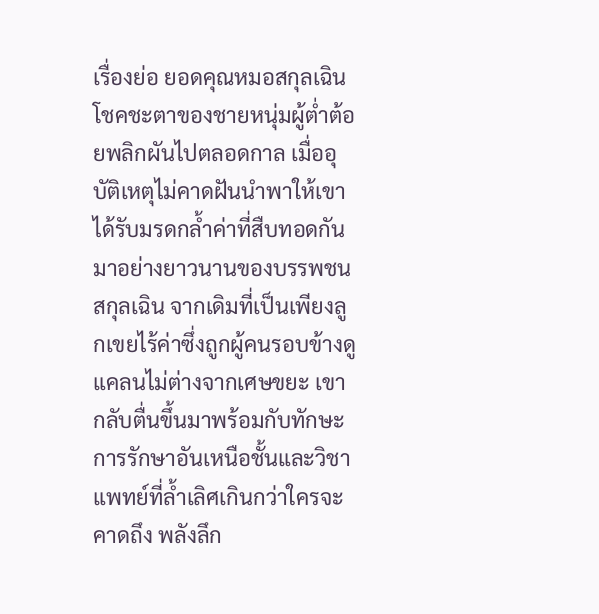เรื่องย่อ ยอดคุณหมอสกุลเฉิน
โชคชะตาของชายหนุ่มผู้ต่ำต้อยพลิกผันไปตลอดกาล เมื่ออุบัติเหตุไม่คาดฝันนำพาให้เขาได้รับมรดกล้ำค่าที่สืบทอดกันมาอย่างยาวนานของบรรพชนสกุลเฉิน จากเดิมที่เป็นเพียงลูกเขยไร้ค่าซึ่งถูกผู้คนรอบข้างดูแคลนไม่ต่างจากเศษขยะ เขากลับตื่นขึ้นมาพร้อมกับทักษะการรักษาอันเหนือชั้นและวิชาแพทย์ที่ล้ำเลิศเกินกว่าใครจะคาดถึง พลังลึก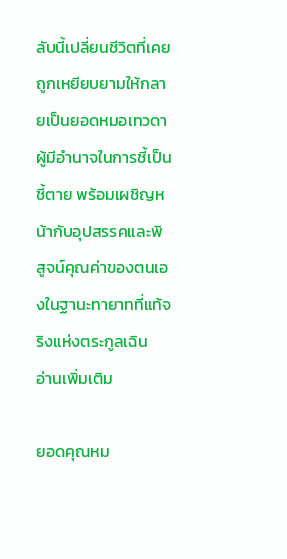ลับนี้เปลี่ยนชีวิตที่เคยถูกเหยียบยามให้กลายเป็นยอดหมอเทวดาผู้มีอำนาจในการชี้เป็นชี้ตาย พร้อมเผชิญหน้ากับอุปสรรคและพิสูจน์คุณค่าของตนเองในฐานะทายาทที่แท้จริงแห่งตระกูลเฉิน
อ่านเพิ่มเติม

ยอดคุณหม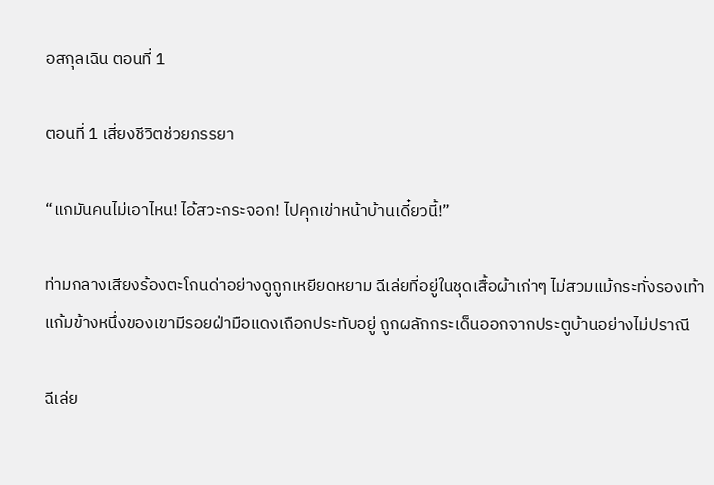อสกุลเฉิน ตอนที่ 1

ตอนที่ 1 เสี่ยงชีวิตช่วยภรรยา

“แกมันคนไม่เอาไหน! ไอ้สวะกระจอก! ไปคุกเข่าหน้าบ้านเดี๋ยวนี้!”

ท่ามกลางเสียงร้องตะโกนด่าอย่างดูถูกเหยียดหยาม ฉีเล่ยที่อยู่ในชุดเสื้อผ้าเก่าๆ ไม่สวมแม้กระทั่งรองเท้า แก้มข้างหนึ่งของเขามีรอยฝ่ามือแดงเถือกประทับอยู่ ถูกผลักกระเด็นออกจากประตูบ้านอย่างไม่ปราณี

ฉีเล่ย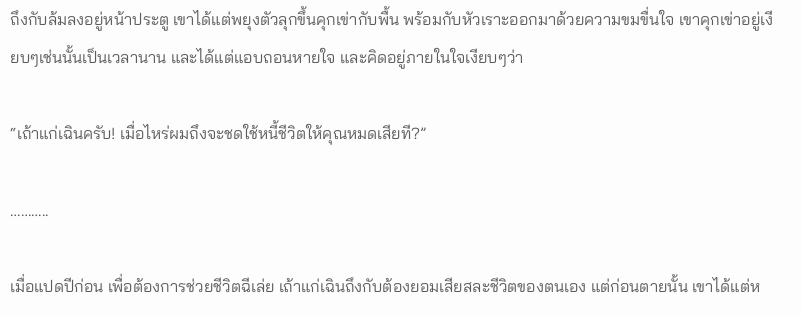ถึงกับล้มลงอยู่หน้าประตู เขาได้แต่พยุงตัวลุกขึ้นคุกเข่ากับพื้น พร้อมกับหัวเราะออกมาด้วยความขมขื่นใจ เขาคุกเข่าอยู่เงียบๆเช่นนั้นเป็นเวลานาน และได้แต่แอบถอนหายใจ และคิดอยู่ภายในใจเงียบๆว่า

“เถ้าแก่เฉินครับ! เมื่อไหร่ผมถึงจะชดใช้หนี้ชีวิตให้คุณหมดเสียที?”

………..

เมื่อแปดปีก่อน เพื่อต้องการช่วยชีวิตฉีเล่ย เถ้าแก่เฉินถึงกับต้องยอมเสียสละชีวิตของตนเอง แต่ก่อนตายนั้น เขาได้แต่ห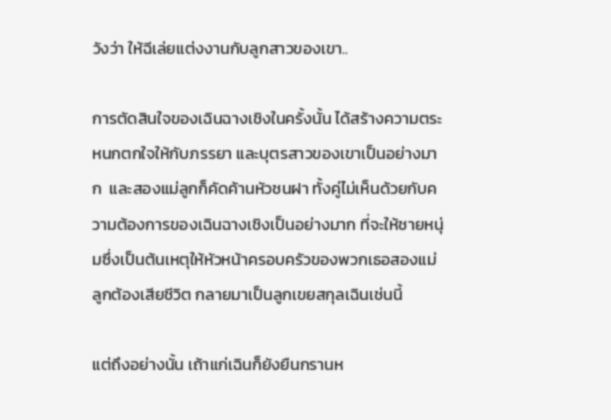วังว่า ให้ฉีเล่ยแต่งงานกับลูกสาวของเขา..

การตัดสินใจของเฉินฉางเชิงในครั้งนั้น ได้สร้างความตระหนกตกใจให้กับภรรยา และบุตรสาวของเขาเป็นอย่างมาก  และสองแม่ลูกก็คัดค้านหัวชนฝา ทั้งคู่ไม่เห็นด้วยกับความต้องการของเฉินฉางเชิงเป็นอย่างมาก ที่จะให้ชายหนุ่มซึ่งเป็นต้นเหตุให้หัวหน้าครอบครัวของพวกเธอสองแม่ลูกต้องเสียชีวิต กลายมาเป็นลูกเขยสกุลเฉินเช่นนี้

แต่ถึงอย่างนั้น เถ้าแก่เฉินก็ยังยืนกรานห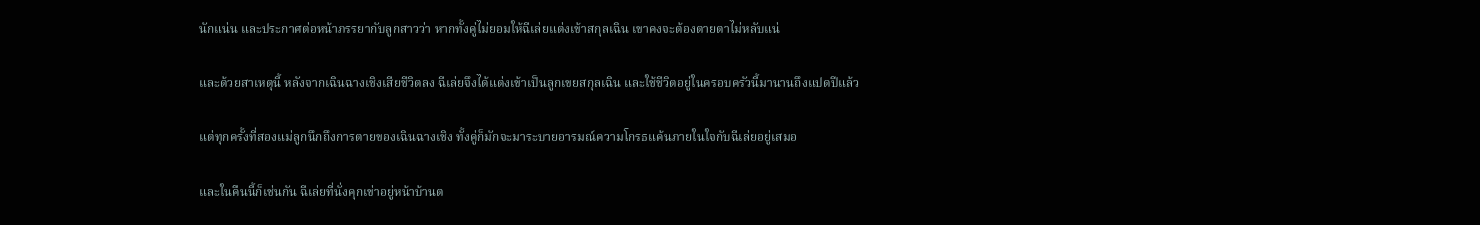นักแน่น และประกาศต่อหน้าภรรยากับลูกสาวว่า หากทั้งคู่ไม่ยอมให้ฉีเล่ยแต่งเข้าสกุลเฉิน เขาคงจะต้องตายตาไม่หลับแน่

และด้วยสาเหตุนี้ หลังจากเฉินฉางเชิงเสียชีวิตลง ฉีเล่ยจึงได้แต่งเข้าเป็นลูกเขยสกุลเฉิน และใช้ชีวิตอยู่ในครอบครัวนี้มานานถึงแปดปีแล้ว

แต่ทุกครั้งที่สองแม่ลูกนึกถึงการตายของเฉินฉางเชิง ทั้งคู่ก็มักจะมาระบายอารมณ์ความโกรธแค้นภายในใจกับฉีเล่ยอยู่เสมอ

และในคืนนี้ก็เช่นกัน ฉีเล่ยที่นั่งคุกเข่าอยู่หน้าบ้านต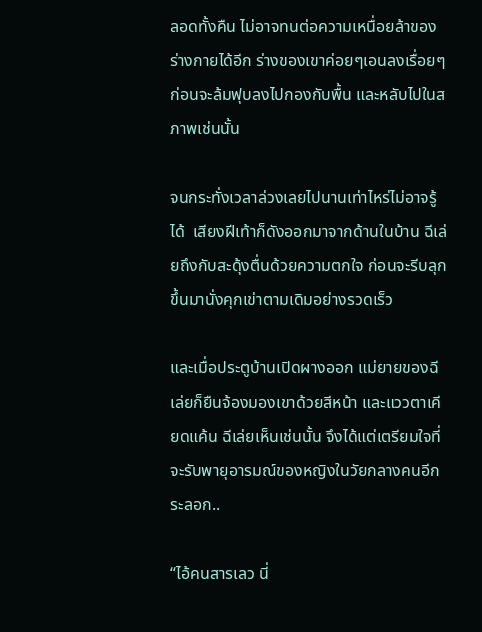ลอดทั้งคืน ไม่อาจทนต่อความเหนื่อยล้าของร่างกายได้อีก ร่างของเขาค่อยๆเอนลงเรื่อยๆ ก่อนจะล้มฟุบลงไปกองกับพื้น และหลับไปในสภาพเช่นนั้น

จนกระทั่งเวลาล่วงเลยไปนานเท่าไหร่ไม่อาจรู้ได้  เสียงฝีเท้าก็ดังออกมาจากด้านในบ้าน ฉีเล่ยถึงกับสะดุ้งตื่นด้วยความตกใจ ก่อนจะรีบลุกขึ้นมานั่งคุกเข่าตามเดิมอย่างรวดเร็ว

และเมื่อประตูบ้านเปิดผางออก แม่ยายของฉีเล่ยก็ยืนจ้องมองเขาด้วยสีหน้า และแววตาเคียดแค้น ฉีเล่ยเห็นเช่นนั้น จึงได้แต่เตรียมใจที่จะรับพายุอารมณ์ของหญิงในวัยกลางคนอีกระลอก..

“ไอ้คนสารเลว นี่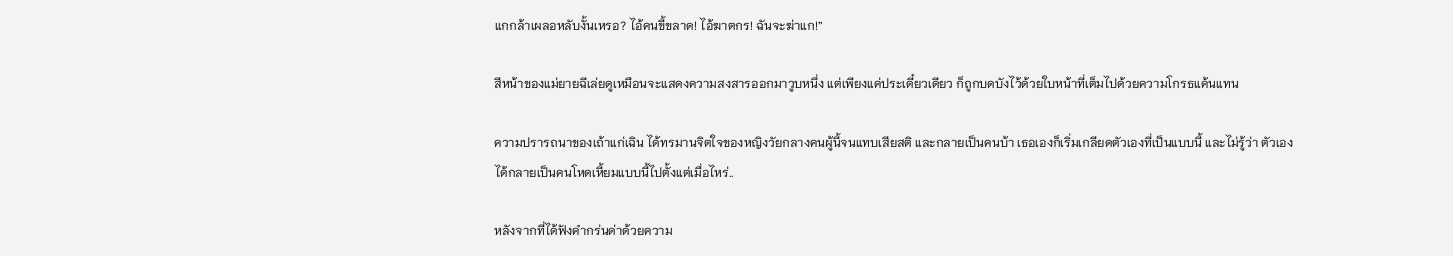แกกล้าเผลอหลับงั้นเหรอ? ไอ้คนขี้ขลาด! ไอ้ฆาตกร! ฉันจะฆ่าแก!”

สีหน้าของแม่ยายฉีเล่ยดูเหมือนจะแสดงความสงสารออกมาวูบหนึ่ง แต่เพียงแค่ประเดี๋ยวเดียว ก็ถูกบดบังไว้ด้วยใบหน้าที่เต็มไปด้วยความโกรธแค้นแทน

ความปรารถนาของเถ้าแก่เฉิน ได้ทรมานจิตใจของหญิงวัยกลางคนผู้นี้จนแทบเสียสติ และกลายเป็นคนบ้า เธอเองก็เริ่มเกลียดตัวเองที่เป็นแบบนี้ และไม่รู้ว่า ตัวเองได้กลายเป็นคนโหดเหี้ยมแบบนี้ไปตั้งแต่เมื่อไหร่..

หลังจากที่ได้ฟังคำกร่นด่าด้วยความ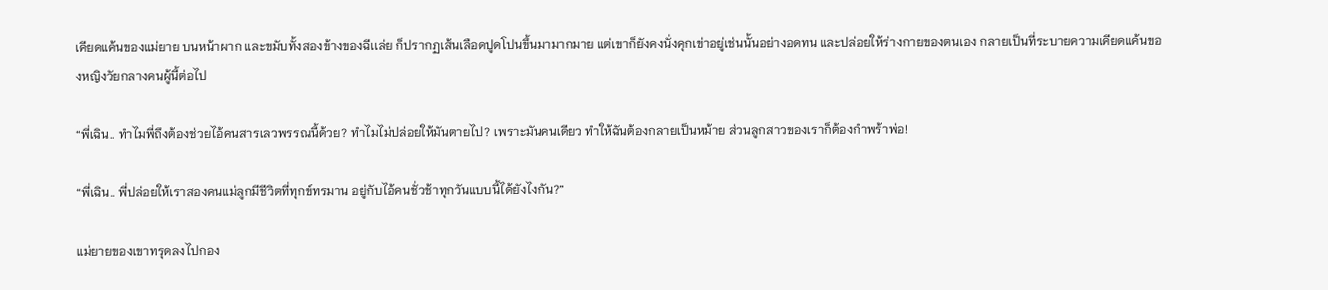เคียดแค้นของแม่ยาย บนหน้าผาก และขมับทั้งสองข้างของฉีเเล่ย ก็ปรากฏเส้นเลือดปูดโปนขึ้นมามากมาย แต่เขาก็ยังคงนั่งคุกเข่าอยู่เช่นนั้นอย่างอดทน และปล่อยให้ร่างกายของตนเอง กลายเป็นที่ระบายความเคียดแค้นของหญิงวัยกลางคนผู้นี้ต่อไป

“พี่เฉิน.. ทำไมพี่ถึงต้องช่วยไอ้คนสารเลวพรรณนี้ด้วย? ทำไมไม่ปล่อยให้มันตายไป? เพราะมันคนเดียว ทำให้ฉันต้องกลายเป็นหม้าย ส่วนลูกสาวของเราก็ต้องกำพร้าพ่อ!

“พี่เฉิน.. พี่ปล่อยให้เราสองคนแม่ลูกมีชีวิตที่ทุกข์ทรมาน อยู่กับไอ้คนชั่วช้าทุกวันแบบนี้ได้ยังไงกัน?”

แม่ยายของเขาทรุดลงไปกอง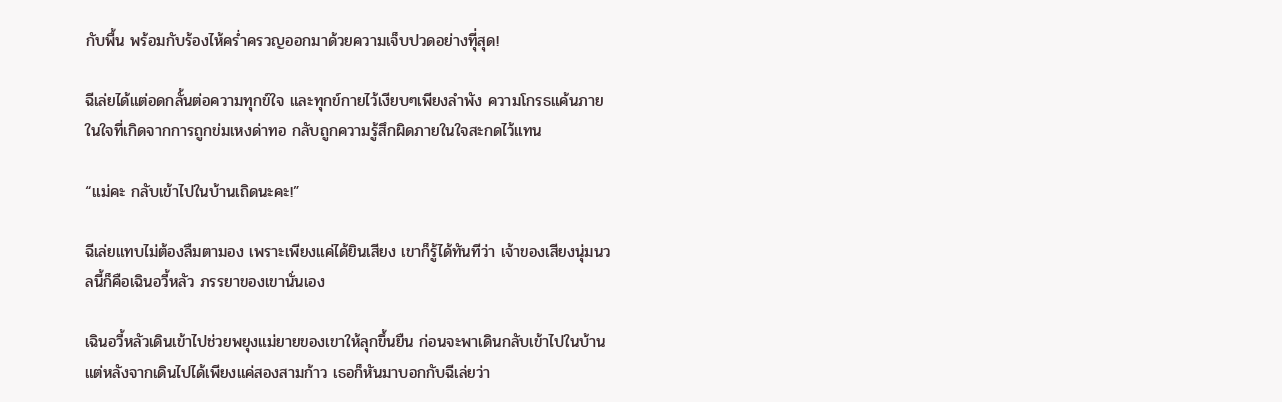กับพื้น พร้อมกับร้องไห้คร่ำครวญออกมาด้วยความเจ็บปวดอย่างทีุ่สุด!

ฉีเล่ยได้แต่อดกลั้นต่อความทุกข์ใจ และทุกข์กายไว้เงียบๆเพียงลำพัง ความโกรธแค้นภายในใจที่เกิดจากการถูกข่มเหงด่าทอ กลับถูกความรู้สึกผิดภายในใจสะกดไว้แทน

“แม่คะ กลับเข้าไปในบ้านเถิดนะคะ!”

ฉีเล่ยแทบไม่ต้องลืมตามอง เพราะเพียงแค่ได้ยินเสียง เขาก็รู้ได้ทันทีว่า เจ้าของเสียงนุ่มนวลนี้ก็คือเฉินอวี้หลัว ภรรยาของเขานั่นเอง

เฉินอวี้หลัวเดินเข้าไปช่วยพยุงแม่ยายของเขาให้ลุกขึ้นยืน ก่อนจะพาเดินกลับเข้าไปในบ้าน แต่หลังจากเดินไปได้เพียงแค่สองสามก้าว เธอก็หันมาบอกกับฉีเล่ยว่า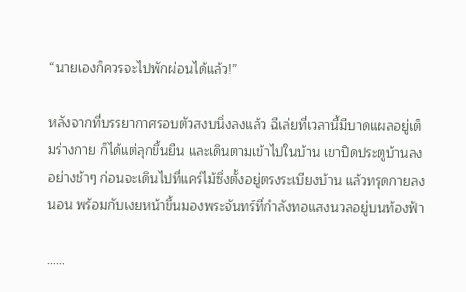“นายเองก็ควรจะไปพักผ่อนได้แล้ว!”

หลังจากที่บรรยากาศรอบตัวสงบนิ่งลงแล้ว ฉีเล่ยที่เวลานี้มีบาดแผลอยู่เต็มร่างกาย ก็ได้แต่ลุกขึ้นยืน และเดินตามเข้าไปในบ้าน เขาปิดประตูบ้านลงอย่างช้าๆ ก่อนจะเดินไปที่แคร่ไม้ซึ่งตั้งอยู่ตรงระเบียงบ้าน แล้วทรุดกายลงนอน พร้อมกับเงยหน้าขึ้นมองพระจันทร์ที่กำลังทอแสงนวลอยู่บนท้องฟ้า

……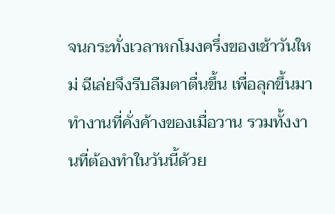จนกระทั่งเวลาหกโมงครึ่งของเช้าวันใหม่ ฉีเล่ยจึงรีบลืมตาตื่นขึ้น เพื่อลุกขึ้นมาทำงานที่คั่งค้างของเมื่อวาน รวมทั้งงานที่ต้องทำในวันนี้ด้วย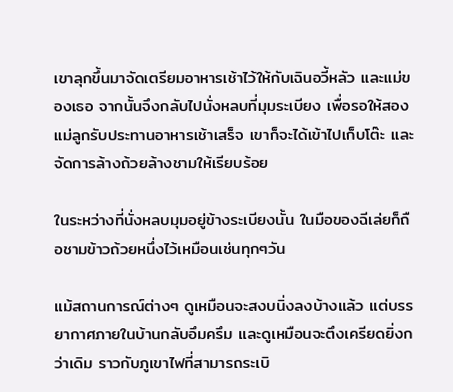เขาลุกขึ้นมาจัดเตรียมอาหารเช้าไว้ให้กับเฉินอวี้หลัว และแม่ของเธอ จากนั้นจึงกลับไปนั่งหลบที่มุมระเบียง เพื่อรอให้สองแม่ลูกรับประทานอาหารเช้าเสร็จ เขาก็จะได้เข้าไปเก็บโต๊ะ และจัดการล้างถ้วยล้างชามให้เรียบร้อย

ในระหว่างที่นั่งหลบมุมอยู่ข้างระเบียงนั้น ในมือของฉีเล่ยก็ถือชามข้าวถ้วยหนึ่งไว้เหมือนเช่นทุกๆวัน

แม้สถานการณ์ต่างๆ ดูเหมือนจะสงบนิ่งลงบ้างแล้ว แต่บรรยากาศภายในบ้านกลับอึมครึม และดูเหมือนจะตึงเครียดยิ่งกว่าเดิม ราวกับภูเขาไฟที่สามารถระเบิ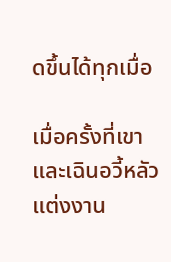ดขึ้นได้ทุกเมื่อ

เมื่อครั้งที่เขาและเฉินอวี้หลัวแต่งงาน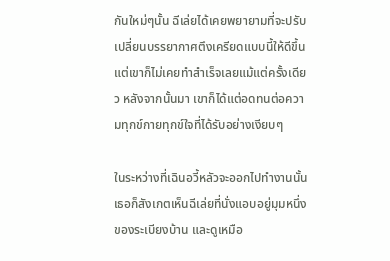กันใหม่ๆนั้น ฉีเล่ยได้เคยพยายามที่จะปรับเปลี่ยนบรรยากาศตึงเครียดแบบนี้ให้ดีขึ้น แต่เขาก็ไม่เคยทำสำเร็จเลยแม้แต่ครั้งเดียว หลังจากนั้นมา เขาก็ได้แต่อดทนต่อความทุกข์กายทุกข์ใจที่ได้รับอย่างเงียบๆ

ในระหว่างที่เฉินอวี้หลัวจะออกไปทำงานนั้น เธอก็สังเกตเห็นฉีเล่ยที่นั่งแอบอยู่มุมหนึ่งของระเบียงบ้าน และดูเหมือ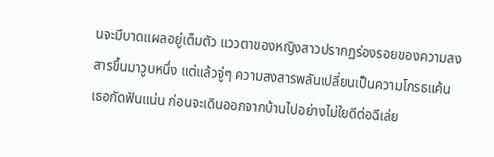นจะมีบาดแผลอยู่เต็มตัว แววตาของหญิงสาวปรากฏร่องรอยของความสงสารขึ้นมาวูบหนึ่ง แต่แล้วจู่ๆ ความสงสารพลันเปลี่ยนเป็นความโกรธแค้น เธอกัดฟันแน่น ก่อนจะเดินออกจากบ้านไปอย่างไม่ใยดีต่อฉีเล่ย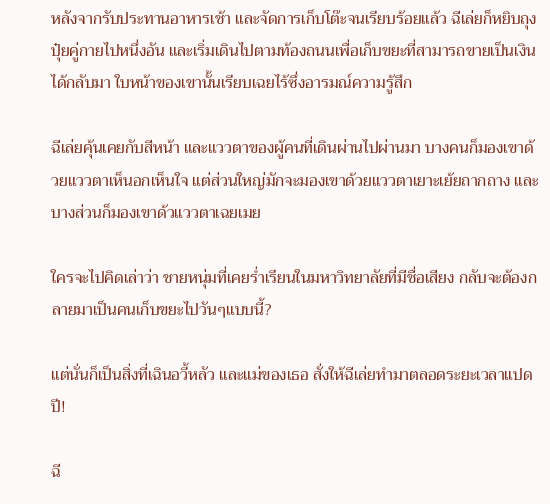หลังจากรับประทานอาหารเช้า และจัดการเก็บโต๊ะจนเรียบร้อยแล้ว ฉีเล่ยก็หยิบถุงปุ๋ยคู่กายไปหนึ่งอัน และเริ่มเดินไปตามท้องถนนเพื่อเก็บขยะที่สามารถขายเป็นเงินได้กลับมา ใบหน้าของเขานั้นเรียบเฉยไร้ซึ่งอารมณ์ความรู้สึก

ฉีเล่ยคุ้นเคยกับสีหน้า และแววตาของผู้คนที่เดินผ่านไปผ่านมา บางคนก็มองเขาด้วยแววตาเห็นอกเห็นใจ แต่ส่วนใหญ่มักจะมองเขาด้วยแววตาเยาะเย้ยถากถาง และบางส่วนก็มองเขาด้วแววตาเฉยเมย

ใครจะไปคิดเล่าว่า ชายหนุ่มที่เคยร่ำเรียนในมหาวิทยาลัยที่มีชื่อเสียง กลับจะต้องกลายมาเป็นคนเก็บขยะไปวันๆแบบนี้?

แต่นั่นก็เป็นสิ่งที่เฉินอวี้หลัว และแม่ของเธอ สั่งให้ฉีเล่ยทำมาตลอดระยะเวลาแปดปี!

ฉี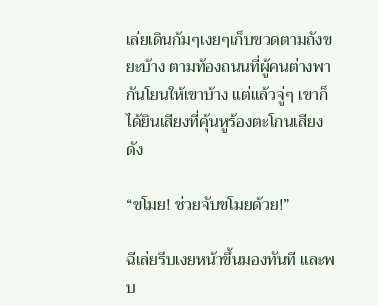เล่ยเดินก้มๆเงยๆเก็บขวดตามถังขยะบ้าง ตามท้องถนนที่ผู้คนต่างพากันโยนให้เขาบ้าง แต่แล้วจู่ๆ เขาก็ได้ยินเสียงที่คุ้นหูร้องตะโกนเสียงดัง

“ขโมย! ช่วยจับขโมยด้วย!”

ฉีเล่ยรีบเงยหน้าขึ้นมองทันที และพบ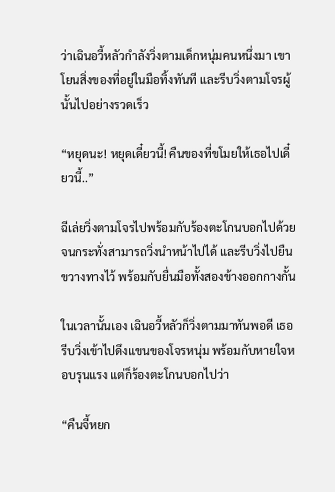ว่าเฉินอวี้หลัวกำลังวิ่งตามเด็กหนุ่มคนหนึ่งมา เขาโยนสิ่งของที่อยู่ในมือทิ้งทันที และรีบวิ่งตามโจรผู้นั้นไปอย่างรวดเร็ว

“หยุดนะ! หยุดเดี๋ยวนี้! คืนของที่ขโมยให้เธอไปเดี๋ยวนี้..”

ฉีเล่ยวิ่งตามโจรไปพร้อมกับร้องตะโกนบอกไปด้วย จนกระทั่งสามารถวิ่งนำหน้าไปได้ และรีบวิ่งไปยืนขวางทางไว้ พร้อมกับยื่นมือทั้งสองข้างออกกางกั้น

ในเวลานั้นเอง เฉินอวี้หลัวก็วิ่งตามมาทันพอดี เธอรีบวิ่งเข้าไปดึงแขนของโจรหนุ่ม พร้อมกับหายใจหอบรุนแรง แต่ก็ร้องตะโกนบอกไปว่า

“คืนจี้หยก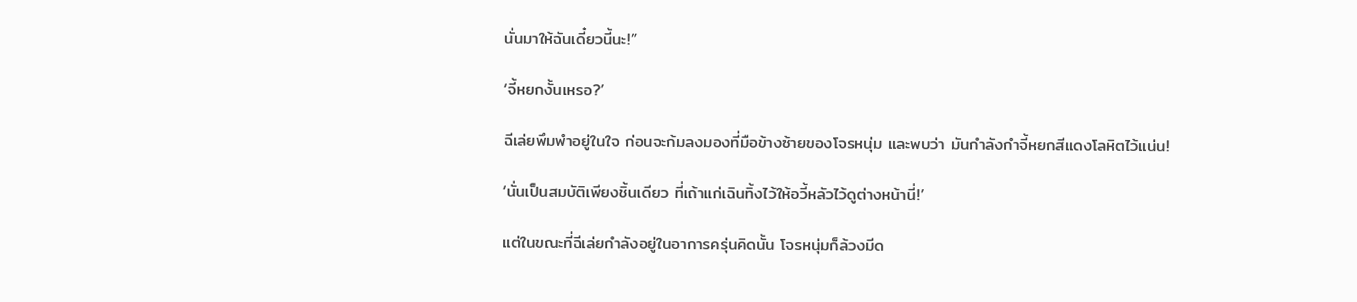นั่นมาให้ฉันเดี๋ยวนี้นะ!”

‘จี้หยกงั้นเหรอ?’

ฉีเล่ยพึมพำอยู่ในใจ ก่อนจะก้มลงมองที่มือข้างซ้ายของโจรหนุ่ม และพบว่า มันกำลังกำจี้หยกสีแดงโลหิตไว้แน่น!

‘นั่นเป็นสมบัติเพียงชิ้นเดียว ที่เถ้าแก่เฉินทิ้งไว้ให้อวี้หลัวไว้ดูต่างหน้านี่!’

แต่ในขณะที่ฉีเล่ยกำลังอยู่ในอาการครุ่นคิดนั้น โจรหนุ่มก็ล้วงมีด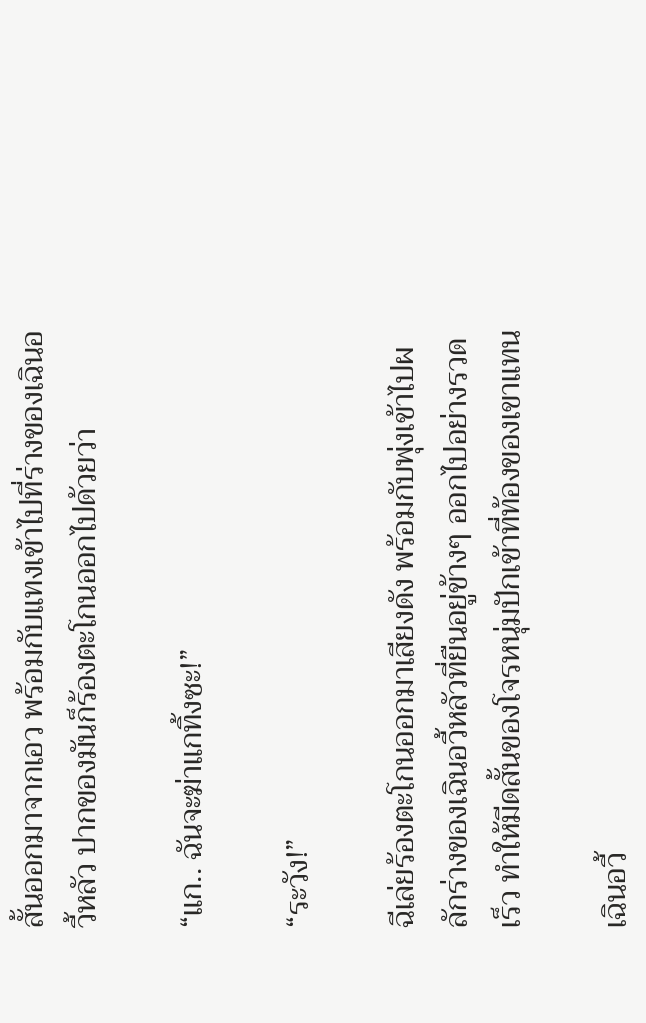สั้นออกมาจากเอว พร้อมกับแทงเข้าไปที่ร่างของเฉินอวี้หลัว ปากของมันก็ร้องตะโกนออกไปด้วยว่า

“แก.. ฉันจะฆ่าแกทิ้งซะ!”

“ระวัง!”

ฉีเล่ยร้องตะโกนออกมาเสียงดัง พร้อมกับพุ่งเข้าไปผลักร่างของเฉินอวี้หลัวที่ยืนอยู่ข้างๆ ออกไปอย่างรวดเร็ว ทำให้มีดสั้นของโจรหนุ่มปักเข้าที่ท้องของเขาแทน

เฉินอวี้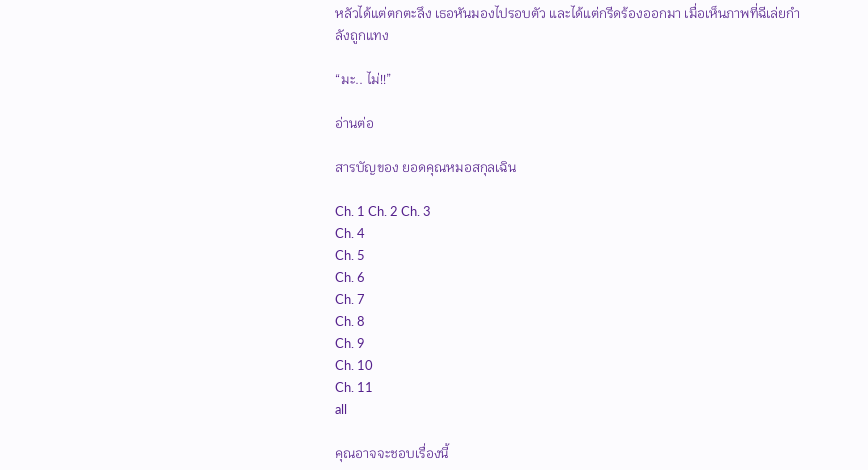หลัวได้แต่ตกตะลึง เธอหันมองไปรอบตัว และได้แต่กรีดร้องออกมา เมื่อเห็นภาพที่ฉีเล่ยกำลังถูกแทง

“มะ.. ไม่!!”

อ่านต่อ

สารบัญของ ยอดคุณหมอสกุลเฉิน

Ch. 1 Ch. 2 Ch. 3
Ch. 4
Ch. 5
Ch. 6
Ch. 7
Ch. 8
Ch. 9
Ch. 10
Ch. 11
all

คุณอาจจะชอบเรื่องนี้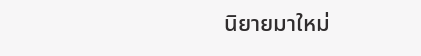นิยายมาใหม่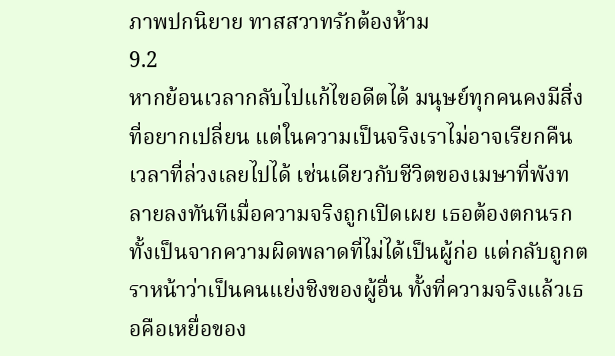ภาพปกนิยาย ทาสสวาทรักต้องห้าม
9.2
หากย้อนเวลากลับไปแก้ไขอดีตได้ มนุษย์ทุกคนคงมีสิ่งที่อยากเปลี่ยน แต่ในความเป็นจริงเราไม่อาจเรียกคืนเวลาที่ล่วงเลยไปได้ เช่นเดียวกับชีวิตของเมษาที่พังทลายลงทันทีเมื่อความจริงถูกเปิดเผย เธอต้องตกนรกทั้งเป็นจากความผิดพลาดที่ไม่ได้เป็นผู้ก่อ แต่กลับถูกตราหน้าว่าเป็นคนแย่งชิงของผู้อื่น ทั้งที่ความจริงแล้วเธอคือเหยื่อของ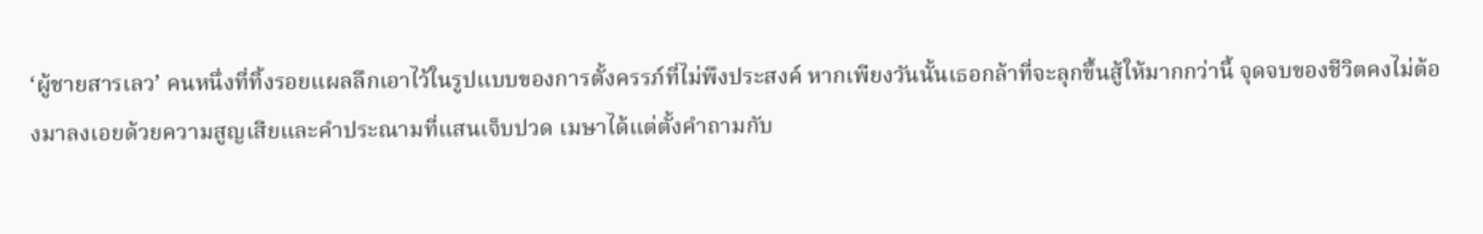‘ผู้ชายสารเลว’ คนหนึ่งที่ทิ้งรอยแผลลึกเอาไว้ในรูปแบบของการตั้งครรภ์ที่ไม่พึงประสงค์ หากเพียงวันนั้นเธอกล้าที่จะลุกขึ้นสู้ให้มากกว่านี้ จุดจบของชีวิตคงไม่ต้องมาลงเอยด้วยความสูญเสียและคำประณามที่แสนเจ็บปวด เมษาได้แต่ตั้งคำถามกับ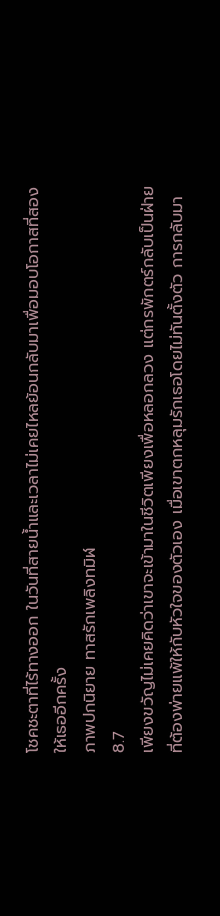โชคชะตาที่ไร้ทางออก ในวันที่สายน้ำและเวลาไม่เคยไหลย้อนกลับมาเพื่อมอบโอกาสที่สองให้เธออีกครั้ง
ภาพปกนิยาย ทาสรักเพลิงทมิฬ
8.7
เพียงขวัญไม่เคยคิดว่าเขาจะเข้ามาในชีวิตเพียงเพื่อหลอกลวง แต่กรพักตร์กลับเป็นฝ่ายที่ต้องพ่ายแพ้ให้กับหัวใจของตัวเอง เมื่อเขาตกหลุมรักเธอโดยไม่ทันตั้งตัว การกลับมา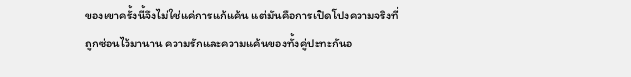ของเขาครั้งนี้จึงไม่ใช่แค่การแก้แค้น แต่มันคือการเปิดโปงความจริงที่ถูกซ่อนไว้มานาน ความรักและความแค้นของทั้งคู่ปะทะกันอ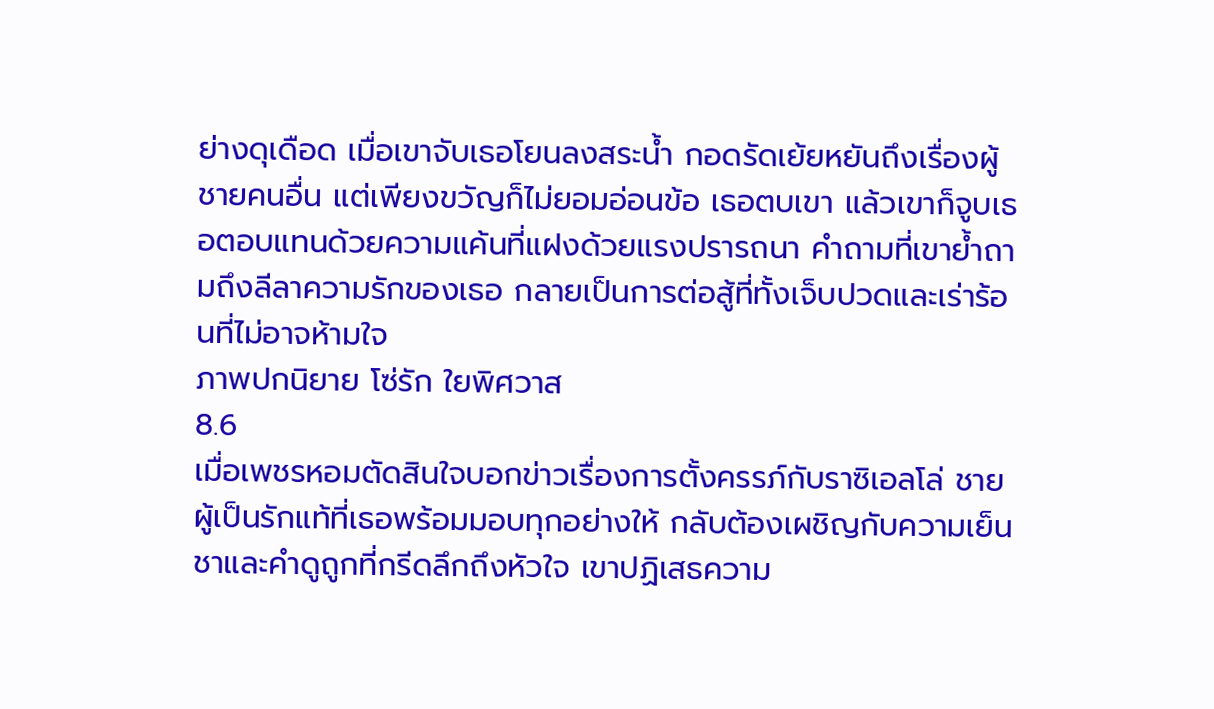ย่างดุเดือด เมื่อเขาจับเธอโยนลงสระน้ำ กอดรัดเย้ยหยันถึงเรื่องผู้ชายคนอื่น แต่เพียงขวัญก็ไม่ยอมอ่อนข้อ เธอตบเขา แล้วเขาก็จูบเธอตอบแทนด้วยความแค้นที่แฝงด้วยแรงปรารถนา คำถามที่เขาย้ำถามถึงลีลาความรักของเธอ กลายเป็นการต่อสู้ที่ทั้งเจ็บปวดและเร่าร้อนที่ไม่อาจห้ามใจ
ภาพปกนิยาย โซ่รัก ใยพิศวาส
8.6
เมื่อเพชรหอมตัดสินใจบอกข่าวเรื่องการตั้งครรภ์กับราซิเอลโล่ ชายผู้เป็นรักแท้ที่เธอพร้อมมอบทุกอย่างให้ กลับต้องเผชิญกับความเย็นชาและคำดูถูกที่กรีดลึกถึงหัวใจ เขาปฏิเสธความ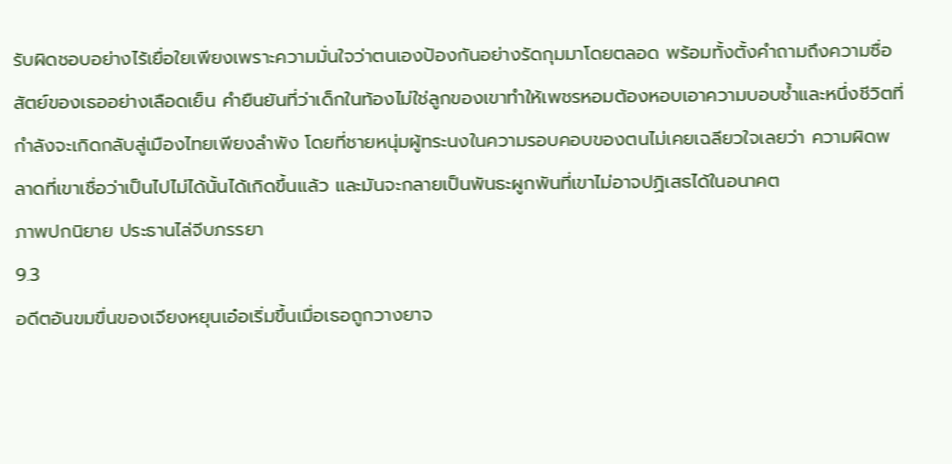รับผิดชอบอย่างไร้เยื่อใยเพียงเพราะความมั่นใจว่าตนเองป้องกันอย่างรัดกุมมาโดยตลอด พร้อมทั้งตั้งคำถามถึงความซื่อสัตย์ของเธออย่างเลือดเย็น คำยืนยันที่ว่าเด็กในท้องไม่ใช่ลูกของเขาทำให้เพชรหอมต้องหอบเอาความบอบช้ำและหนึ่งชีวิตที่กำลังจะเกิดกลับสู่เมืองไทยเพียงลำพัง โดยที่ชายหนุ่มผู้ทระนงในความรอบคอบของตนไม่เคยเฉลียวใจเลยว่า ความผิดพลาดที่เขาเชื่อว่าเป็นไปไม่ได้นั้นได้เกิดขึ้นแล้ว และมันจะกลายเป็นพันธะผูกพันที่เขาไม่อาจปฏิเสธได้ในอนาคต
ภาพปกนิยาย ประธานไล่จีบภรรยา
9.3
อดีตอันขมขื่นของเจียงหยุนเอ๋อเริ่มขึ้นเมื่อเธอถูกวางยาจ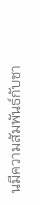นมีความสัมพันธ์กับชา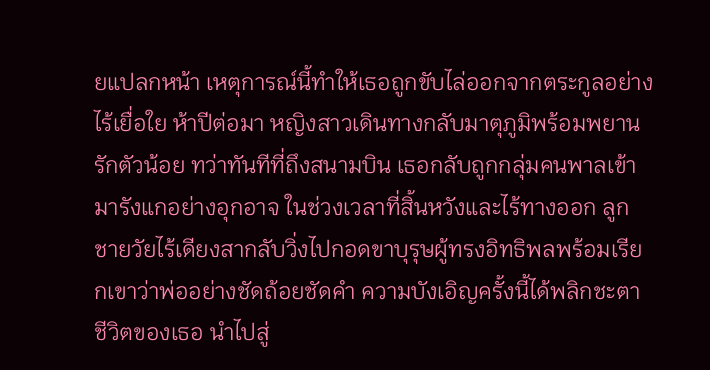ยแปลกหน้า เหตุการณ์นี้ทำให้เธอถูกขับไล่ออกจากตระกูลอย่างไร้เยื่อใย ห้าปีต่อมา หญิงสาวเดินทางกลับมาตุภูมิพร้อมพยานรักตัวน้อย ทว่าทันทีที่ถึงสนามบิน เธอกลับถูกกลุ่มคนพาลเข้ามารังแกอย่างอุกอาจ ในช่วงเวลาที่สิ้นหวังและไร้ทางออก ลูกชายวัยไร้เดียงสากลับวิ่งไปกอดขาบุรุษผู้ทรงอิทธิพลพร้อมเรียกเขาว่าพ่ออย่างชัดถ้อยชัดคำ ความบังเอิญครั้งนี้ได้พลิกชะตาชีวิตของเธอ นำไปสู่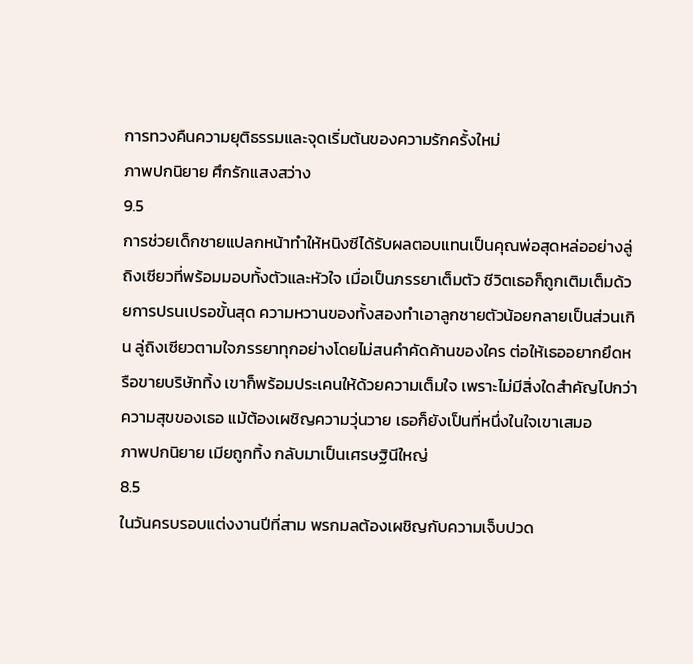การทวงคืนความยุติธรรมและจุดเริ่มต้นของความรักครั้งใหม่
ภาพปกนิยาย ศึกรักแสงสว่าง
9.5
การช่วยเด็กชายแปลกหน้าทำให้หนิงซีได้รับผลตอบแทนเป็นคุณพ่อสุดหล่ออย่างลู่ถิงเซียวที่พร้อมมอบทั้งตัวและหัวใจ เมื่อเป็นภรรยาเต็มตัว ชีวิตเธอก็ถูกเติมเต็มด้วยการปรนเปรอขั้นสุด ความหวานของทั้งสองทำเอาลูกชายตัวน้อยกลายเป็นส่วนเกิน ลู่ถิงเซียวตามใจภรรยาทุกอย่างโดยไม่สนคำคัดค้านของใคร ต่อให้เธออยากยึดหรือขายบริษัททิ้ง เขาก็พร้อมประเคนให้ด้วยความเต็มใจ เพราะไม่มีสิ่งใดสำคัญไปกว่าความสุขของเธอ แม้ต้องเผชิญความวุ่นวาย เธอก็ยังเป็นที่หนึ่งในใจเขาเสมอ
ภาพปกนิยาย เมียถูกทิ้ง กลับมาเป็นเศรษฐินีใหญ่
8.5
ในวันครบรอบแต่งงานปีที่สาม พรกมลต้องเผชิญกับความเจ็บปวด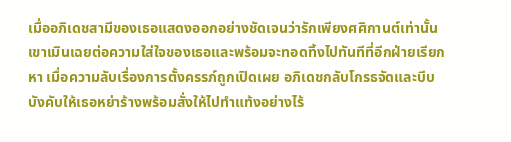เมื่ออภิเดชสามีของเธอแสดงออกอย่างชัดเจนว่ารักเพียงศศิกานต์เท่านั้น เขาเมินเฉยต่อความใส่ใจของเธอและพร้อมจะทอดทิ้งไปทันทีที่อีกฝ่ายเรียกหา เมื่อความลับเรื่องการตั้งครรภ์ถูกเปิดเผย อภิเดชกลับโกรธจัดและบีบบังคับให้เธอหย่าร้างพร้อมสั่งให้ไปทำแท้งอย่างไร้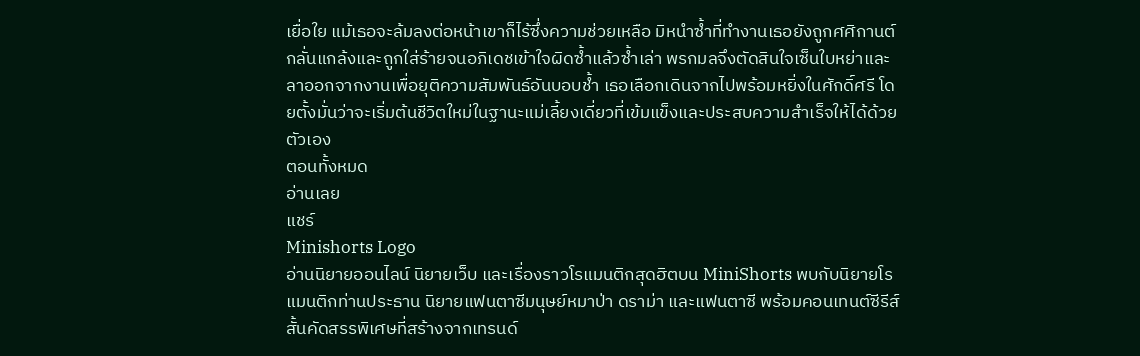เยื่อใย แม้เธอจะล้มลงต่อหน้าเขาก็ไร้ซึ่งความช่วยเหลือ มิหนำซ้ำที่ทำงานเธอยังถูกศศิกานต์กลั่นแกล้งและถูกใส่ร้ายจนอภิเดชเข้าใจผิดซ้ำแล้วซ้ำเล่า พรกมลจึงตัดสินใจเซ็นใบหย่าและลาออกจากงานเพื่อยุติความสัมพันธ์อันบอบช้ำ เธอเลือกเดินจากไปพร้อมหยิ่งในศักดิ์ศรี โดยตั้งมั่นว่าจะเริ่มต้นชีวิตใหม่ในฐานะแม่เลี้ยงเดี่ยวที่เข้มแข็งและประสบความสำเร็จให้ได้ด้วยตัวเอง
ตอนทั้งหมด
อ่านเลย
แชร์
Minishorts Logo
อ่านนิยายออนไลน์ นิยายเว็บ และเรื่องราวโรแมนติกสุดฮิตบน MiniShorts พบกับนิยายโรแมนติกท่านประธาน นิยายแฟนตาซีมนุษย์หมาป่า ดราม่า และแฟนตาซี พร้อมคอนเทนต์ซีรีส์สั้นคัดสรรพิเศษที่สร้างจากเทรนด์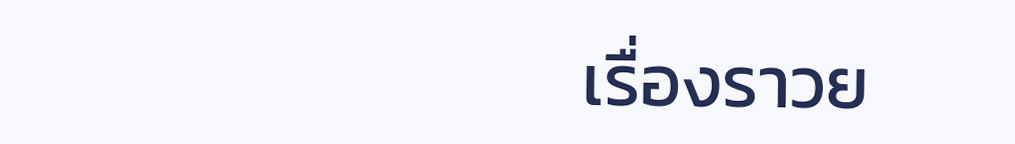เรื่องราวย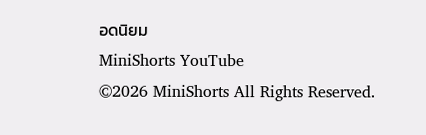อดนิยม
MiniShorts YouTube
©2026 MiniShorts All Rights Reserved.